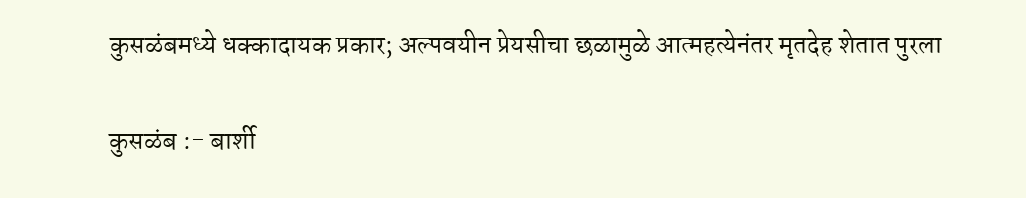कुसळंबमध्ये धक्कादायक प्रकार; अल्पवयीन प्रेयसीचा छळामुळे आत्महत्येनंतर मृतदेह शेतात पुरला

कुसळंब :- बार्शी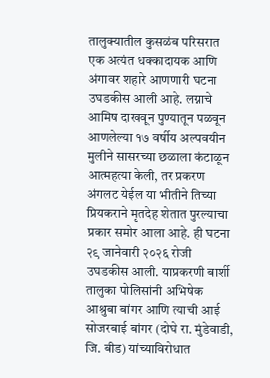तालुक्यातील कुसळंब परिसरात एक अत्यंत धक्कादायक आणि अंगावर शहारे आणणारी घटना उघडकीस आली आहे. लग्नाचे आमिष दाखवून पुण्यातून पळवून आणलेल्या १७ वर्षीय अल्पवयीन मुलीने सासरच्या छळाला कंटाळून आत्महत्या केली, तर प्रकरण अंगलट येईल या भीतीने तिच्या प्रियकराने मृतदेह शेतात पुरल्याचा प्रकार समोर आला आहे. ही घटना २९ जानेवारी २०२६ रोजी उघडकीस आली. याप्रकरणी बार्शी तालुका पोलिसांनी अभिषेक आश्रुबा बांगर आणि त्याची आई सोजरबाई बांगर (दोघे रा. मुंडेवाडी, जि. बीड) यांच्याविरोधात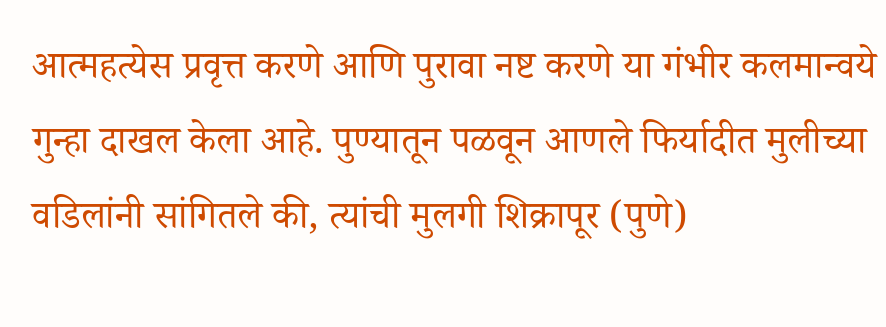आत्महत्येस प्रवृत्त करणे आणि पुरावा नष्ट करणे या गंभीर कलमान्वये गुन्हा दाखल केला आहे. पुण्यातून पळवून आणले फिर्यादीत मुलीच्या वडिलांनी सांगितले की, त्यांची मुलगी शिक्रापूर (पुणे)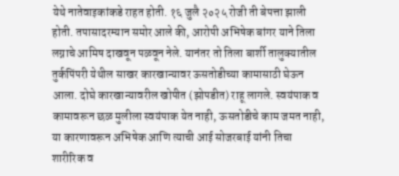येथे नातेवाइकांकडे राहत होती. १६ जुलै २०२५ रोजी ती बेपत्ता झाली होती. तपासादरम्यान समोर आले की, आरोपी अभिषेक बांगर याने तिला लग्नाचे आमिष दाखवून पळवून नेले. यानंतर तो तिला बार्शी तालुक्यातील तुर्कपिंपरी येथील साखर कारखान्यावर ऊसतोडीच्या कामासाठी घेऊन आला. दोघे कारखान्यावरील खोपीत (झोपडीत) राहू लागले. स्वयंपाक व कामावरून छळ मुलीला स्वयंपाक येत नाही, ऊसतोडीचे काम जमत नाही, या कारणावरून अभिषेक आणि त्याची आई सोजरबाई यांनी तिचा शारीरिक व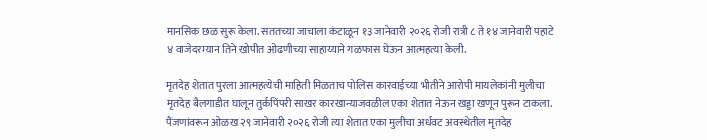मानसिक छळ सुरू केला. सततच्या जाचाला कंटाळून १३ जानेवारी २०२६ रोजी रात्री ८ ते १४ जानेवारी पहाटे ४ वाजेदरम्यान तिने खोपीत ओढणीच्या साहाय्याने गळफास घेऊन आत्महत्या केली.

मृतदेह शेतात पुरला आत्महत्येची माहिती मिळताच पोलिस कारवाईच्या भीतीने आरोपी मायलेकांनी मुलीचा मृतदेह बैलगाडीत घालून तुर्कपिंपरी साखर कारखान्याजवळील एका शेतात नेऊन खड्डा खणून पुरून टाकला. पैंजणांवरून ओळख २९ जानेवारी २०२६ रोजी त्या शेतात एका मुलीचा अर्धवट अवस्थेतील मृतदेह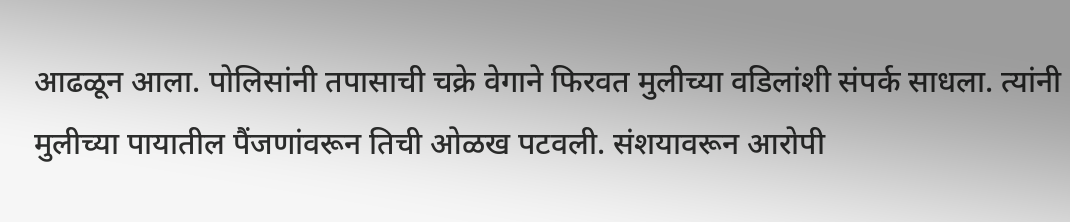आढळून आला. पोलिसांनी तपासाची चक्रे वेगाने फिरवत मुलीच्या वडिलांशी संपर्क साधला. त्यांनी मुलीच्या पायातील पैंजणांवरून तिची ओळख पटवली. संशयावरून आरोपी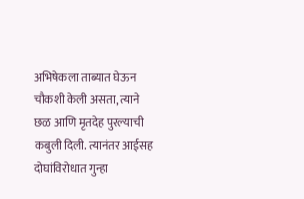अभिषेकला ताब्यात घेऊन चौकशी केली असता, त्याने छळ आणि मृतदेह पुरल्याची कबुली दिली. त्यानंतर आईसह दोघांविरोधात गुन्हा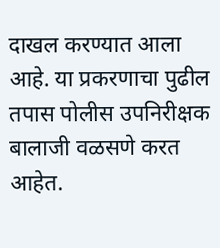दाखल करण्यात आला आहे. या प्रकरणाचा पुढील तपास पोलीस उपनिरीक्षक बालाजी वळसणे करत आहेत.